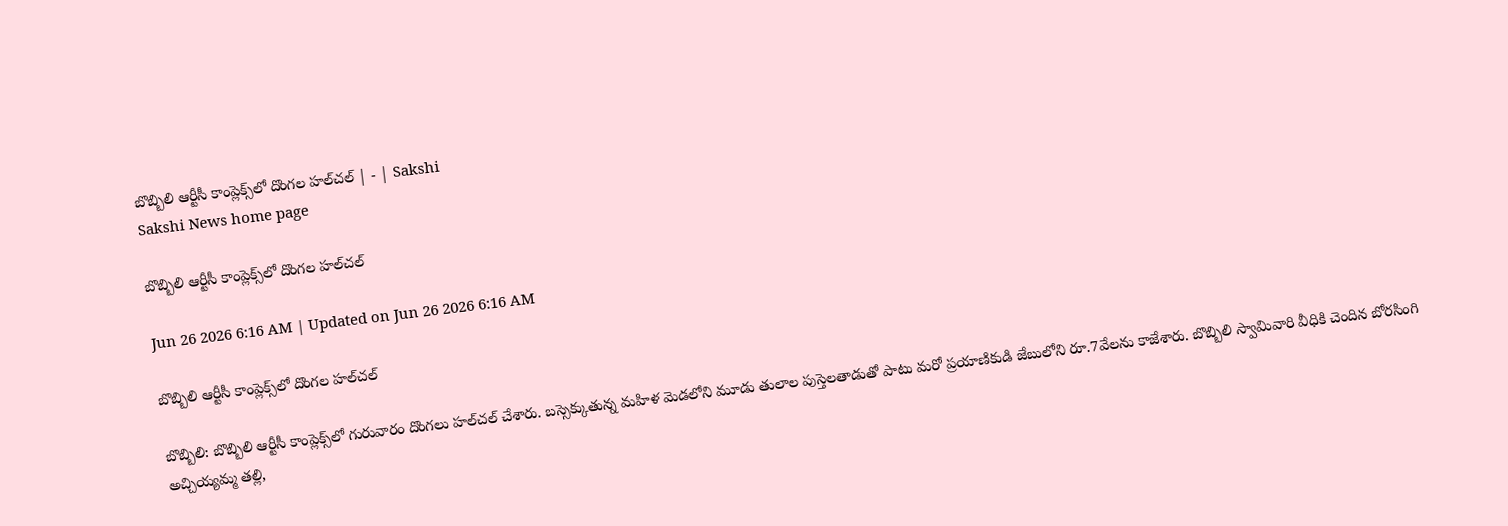బొబ్బిలి ఆర్టీసీ కాంప్లెక్స్‌లో దొంగల హల్‌చల్‌ | - | Sakshi
Sakshi News home page

బొబ్బిలి ఆర్టీసీ కాంప్లెక్స్‌లో దొంగల హల్‌చల్‌

Jun 26 2026 6:16 AM | Updated on Jun 26 2026 6:16 AM

బొబ్బిలి ఆర్టీసీ కాంప్లెక్స్‌లో దొంగల హల్‌చల్‌

బొబ్బిలి: బొబ్బిలి ఆర్టీసీ కాంప్లెక్స్‌లో గురువారం దొంగలు హల్‌చల్‌ చేశారు. బస్సెక్కుతున్న మహిళ మెడలోని మూడు తులాల పుస్తెలతాడుతో పాటు మరో ప్రయాణికుడి జేబులోని రూ.7వేలను కాజేశారు. బొబ్బిలి స్వామివారి వీధికి చెందిన బోరసింగి అచ్చియ్యమ్మ తల్లి,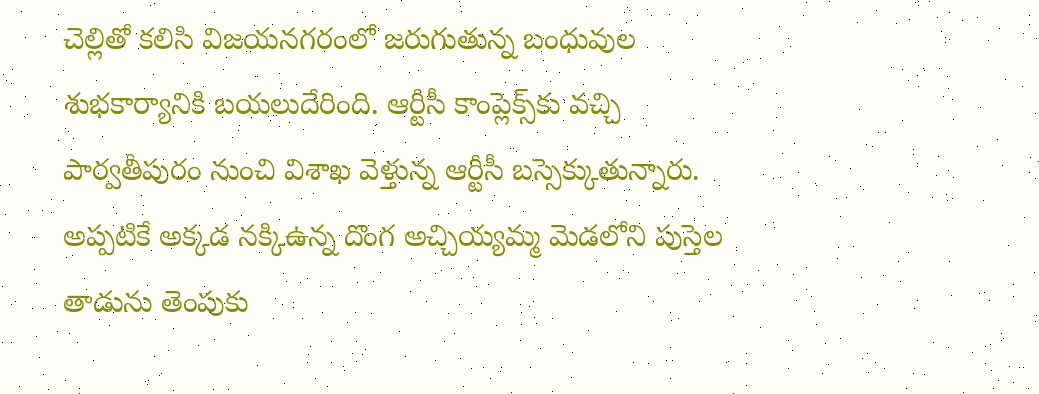చెల్లితో కలిసి విజయనగరంలో జరుగుతున్న బంధువుల శుభకార్యానికి బయలుదేరింది. ఆర్టీసీ కాంప్లెక్స్‌కు వచ్చి పార్వతీపురం నుంచి విశాఖ వెళ్తున్న ఆర్టీసీ బస్సెక్కుతున్నారు. అప్పటికే అక్కడ నక్కిఉన్న దొంగ అచ్చియ్యమ్మ మెడలోని పుస్తెల తాడును తెంపుకు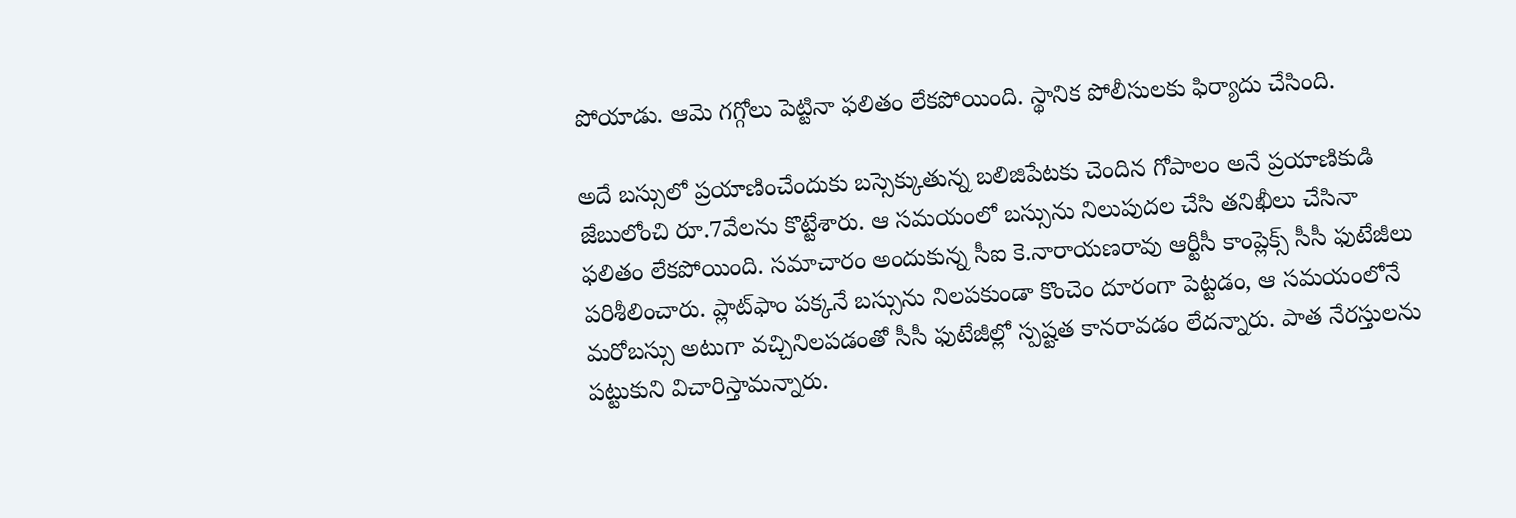పోయాడు. ఆమె గగ్గోలు పెట్టినా ఫలితం లేకపోయింది. స్థానిక పోలీసులకు ఫిర్యాదు చేసింది.

అదే బస్సులో ప్రయాణించేందుకు బస్సెక్కుతున్న బలిజిపేటకు చెందిన గోపాలం అనే ప్రయాణికుడి జేబులోంచి రూ.7వేలను కొట్టేశారు. ఆ సమయంలో బస్సును నిలుపుదల చేసి తనిఖీలు చేసినా ఫలితం లేకపోయింది. సమాచారం అందుకున్న సీఐ కె.నారాయణరావు ఆర్టీసీ కాంప్లెక్స్‌ సీసీ ఫుటేజీలు పరిశీలించారు. ప్లాట్‌ఫాం పక్కనే బస్సును నిలపకుండా కొంచెం దూరంగా పెట్టడం, ఆ సమయంలోనే మరోబస్సు అటుగా వచ్చినిలపడంతో సీసీ ఫుటేజీల్లో స్పష్టత కానరావడం లేదన్నారు. పాత నేరస్తులను పట్టుకుని విచారిస్తామన్నారు.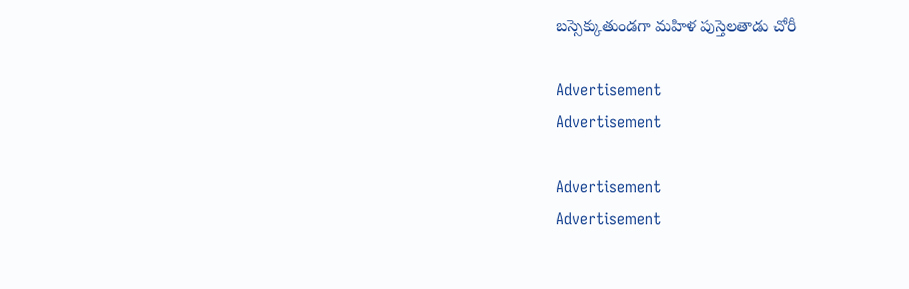బస్సెక్కుతుండగా మహిళ పుస్తెలతాడు చోరీ

Advertisement
Advertisement

Advertisement
Advertisement